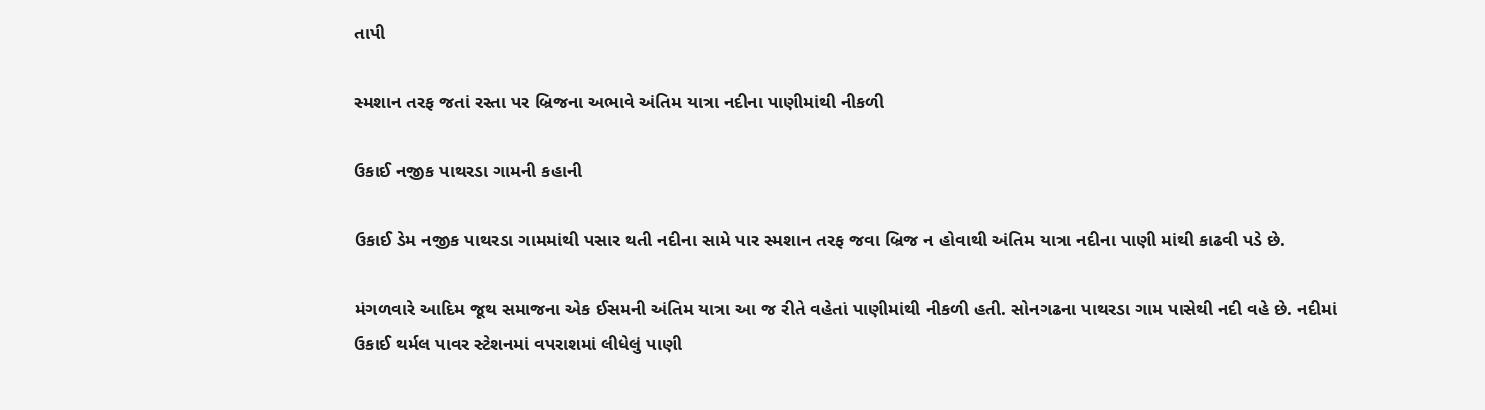તાપી

સ્મશાન તરફ જતાં રસ્તા પર બ્રિજના અભાવે અંતિમ યાત્રા નદીના પાણીમાંથી નીકળી

ઉકાઈ નજીક પાથરડા ગામની કહાની

ઉકાઈ ડેમ નજીક પાથરડા ગામમાંથી પસાર થતી નદીના સામે પાર સ્મશાન તરફ જવા બ્રિજ ન હોવાથી અંતિમ યાત્રા નદીના પાણી માંથી કાઢવી પડે છે.

મંગળવારે આદિમ જૂથ સમાજના એક ઈસમની અંતિમ યાત્રા આ જ રીતે વહેતાં પાણીમાંથી નીકળી હતી. સોનગઢના પાથરડા ગામ પાસેથી નદી વહે છે. નદીમાં ઉકાઈ થર્મલ પાવર સ્ટેશનમાં વપરાશમાં લીધેલું પાણી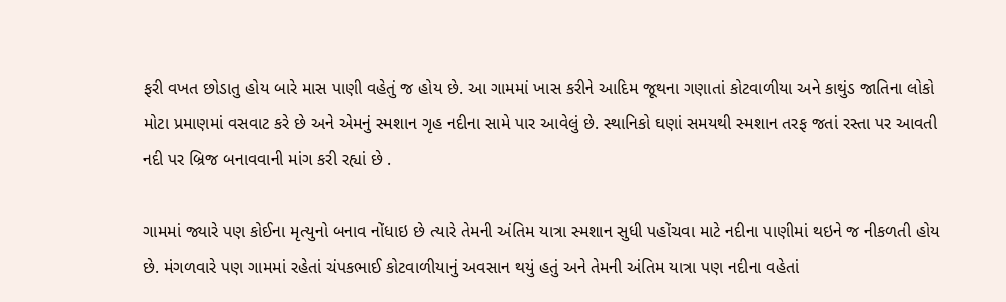ફરી વખત છોડાતુ હોય બારે માસ પાણી વહેતું જ હોય છે. આ ગામમાં ખાસ કરીને આદિમ જૂથના ગણાતાં કોટવાળીયા અને કાથુંડ જાતિના લોકો મોટા પ્રમાણમાં વસવાટ કરે છે અને એમનું સ્મશાન ગૃહ નદીના સામે પાર આવેલું છે. સ્થાનિકો ઘણાં સમયથી સ્મશાન તરફ જતાં રસ્તા પર આવતી નદી પર બ્રિજ બનાવવાની માંગ કરી રહ્યાં છે .

ગામમાં જ્યારે પણ કોઈના મૃત્યુનો બનાવ નોંધાઇ છે ત્યારે તેમની અંતિમ યાત્રા સ્મશાન સુધી પહોંચવા માટે નદીના પાણીમાં થઇને જ નીકળતી હોય છે. મંગળવારે પણ ગામમાં રહેતાં ચંપકભાઈ કોટવાળીયાનું અવસાન થયું હતું અને તેમની અંતિમ યાત્રા પણ નદીના વહેતાં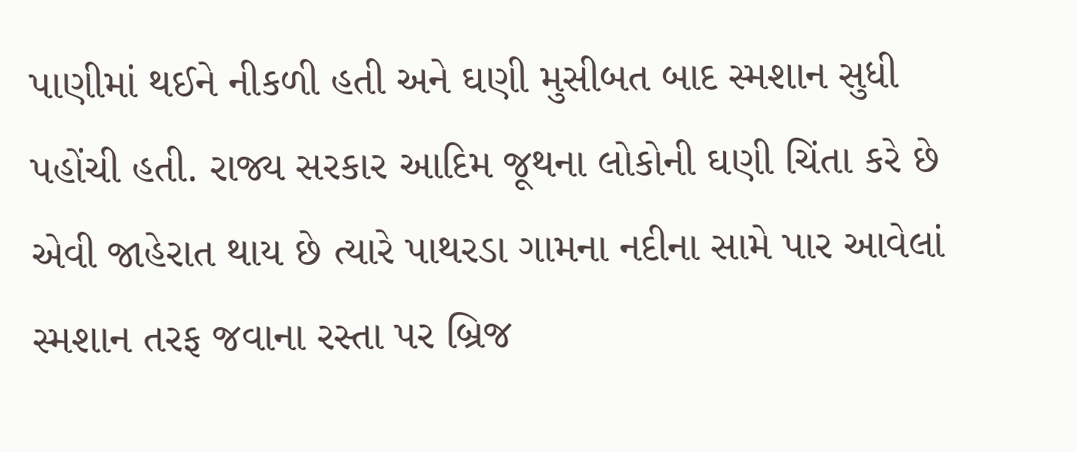પાણીમાં થઈને નીકળી હતી અને ઘણી મુસીબત બાદ સ્મશાન સુધી પહોંચી હતી. રાજ્ય સરકાર આદિમ જૂથના લોકોની ઘણી ચિંતા કરે છે એવી જાહેરાત થાય છે ત્યારે પાથરડા ગામના નદીના સામે પાર આવેલાં સ્મશાન તરફ જવાના રસ્તા પર બ્રિજ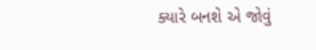ક્યારે બનશે એ જોવું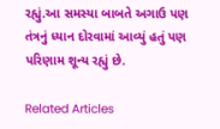રહ્યું.આ સમસ્યા બાબતે અગાઉ પણ તંત્રનું ધ્યાન દોરવામાં આવ્યું હતું પણ પરિણામ શૂન્ય રહ્યું છે.

Related Articles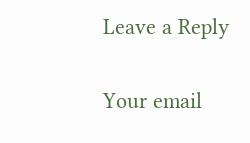Leave a Reply

Your email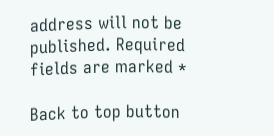address will not be published. Required fields are marked *

Back to top button